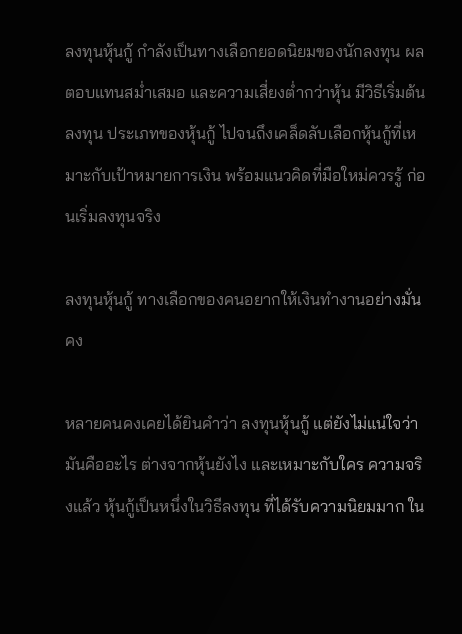ลงทุนหุ้นกู้ กำลังเป็นทางเลือกยอดนิยมของนักลงทุน ผลตอบแทนสม่ำเสมอ และความเสี่ยงต่ำกว่าหุ้น มีวิธีเริ่มต้นลงทุน ประเภทของหุ้นกู้ ไปจนถึงเคล็ดลับเลือกหุ้นกู้ที่เหมาะกับเป้าหมายการเงิน พร้อมแนวคิดที่มือใหม่ควรรู้ ก่อนเริ่มลงทุนจริง

ลงทุนหุ้นกู้ ทางเลือกของคนอยากให้เงินทำงานอย่างมั่นคง

หลายคนคงเคยได้ยินคำว่า ลงทุนหุ้นกู้ แต่ยังไม่แน่ใจว่ามันคืออะไร ต่างจากหุ้นยังไง และเหมาะกับใคร ความจริงแล้ว หุ้นกู้เป็นหนึ่งในวิธีลงทุน ที่ได้รับความนิยมมาก ใน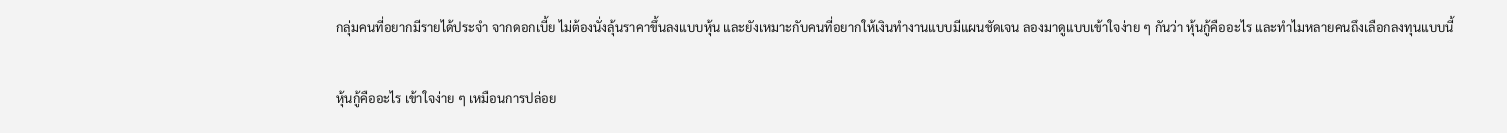กลุ่มคนที่อยากมีรายได้ประจำ จากดอกเบี้ย ไม่ต้องนั่งลุ้นราคาขึ้นลงแบบหุ้น และยังเหมาะกับคนที่อยากให้เงินทำงานแบบมีแผนชัดเจน ลองมาดูแบบเข้าใจง่าย ๆ กันว่า หุ้นกู้คืออะไร และทำไมหลายคนถึงเลือกลงทุนแบบนี้

หุ้นกู้คืออะไร เข้าใจง่าย ๆ เหมือนการปล่อย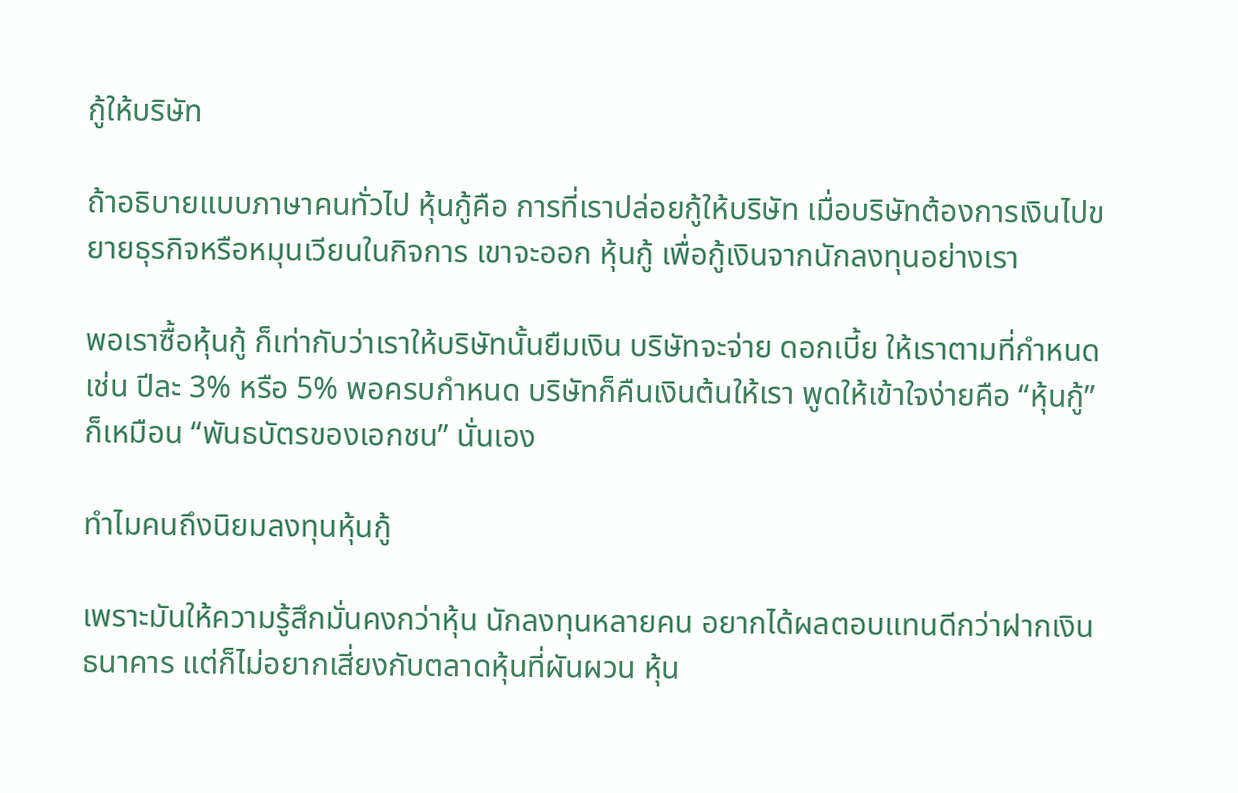กู้ให้บริษัท

ถ้าอธิบายแบบภาษาคนทั่วไป หุ้นกู้คือ การที่เราปล่อยกู้ให้บริษัท เมื่อบริษัทต้องการเงินไปขยายธุรกิจหรือหมุนเวียนในกิจการ เขาจะออก หุ้นกู้ เพื่อกู้เงินจากนักลงทุนอย่างเรา

พอเราซื้อหุ้นกู้ ก็เท่ากับว่าเราให้บริษัทนั้นยืมเงิน บริษัทจะจ่าย ดอกเบี้ย ให้เราตามที่กำหนด เช่น ปีละ 3% หรือ 5% พอครบกำหนด บริษัทก็คืนเงินต้นให้เรา พูดให้เข้าใจง่ายคือ “หุ้นกู้” ก็เหมือน “พันธบัตรของเอกชน” นั่นเอง

ทำไมคนถึงนิยมลงทุนหุ้นกู้

เพราะมันให้ความรู้สึกมั่นคงกว่าหุ้น นักลงทุนหลายคน อยากได้ผลตอบแทนดีกว่าฝากเงินธนาคาร แต่ก็ไม่อยากเสี่ยงกับตลาดหุ้นที่ผันผวน หุ้น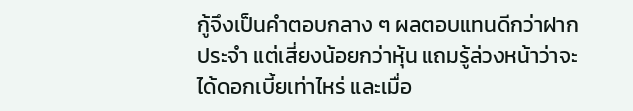กู้จึงเป็นคำตอบกลาง ๆ ผลตอบแทนดีกว่าฝากประจำ แต่เสี่ยงน้อยกว่าหุ้น แถมรู้ล่วงหน้าว่าจะได้ดอกเบี้ยเท่าไหร่ และเมื่อ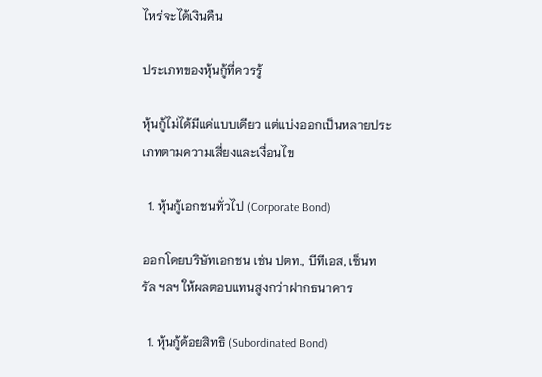ไหร่จะได้เงินคืน

ประเภทของหุ้นกู้ที่ควรรู้

หุ้นกู้ไม่ได้มีแค่แบบเดียว แต่แบ่งออกเป็นหลายประเภทตามความเสี่ยงและเงื่อนไข

  1. หุ้นกู้เอกชนทั่วไป (Corporate Bond)

ออกโดยบริษัทเอกชน เช่น ปตท., บีทีเอส, เซ็นทรัล ฯลฯ ให้ผลตอบแทนสูงกว่าฝากธนาคาร

  1. หุ้นกู้ด้อยสิทธิ (Subordinated Bond)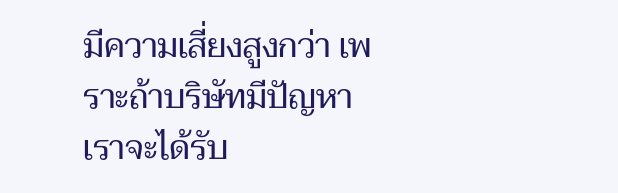มีความเสี่ยงสูงกว่า เพราะถ้าบริษัทมีปัญหา เราจะได้รับ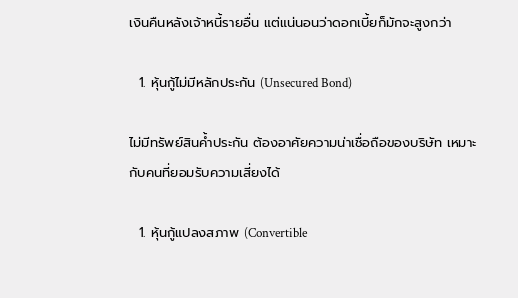เงินคืนหลังเจ้าหนี้รายอื่น แต่แน่นอนว่าดอกเบี้ยก็มักจะสูงกว่า

  1. หุ้นกู้ไม่มีหลักประกัน (Unsecured Bond)

ไม่มีทรัพย์สินค้ำประกัน ต้องอาศัยความน่าเชื่อถือของบริษัท เหมาะกับคนที่ยอมรับความเสี่ยงได้

  1. หุ้นกู้แปลงสภาพ (Convertible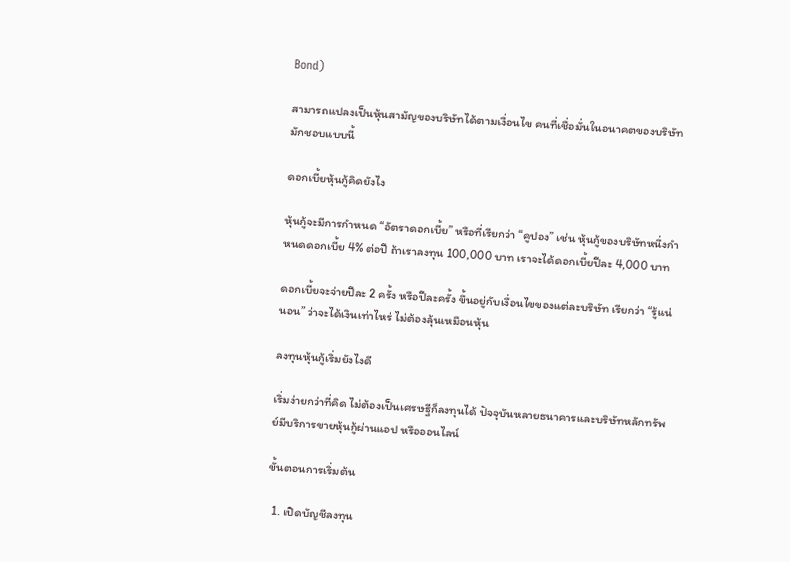Bond)

สามารถแปลงเป็นหุ้นสามัญของบริษัทได้ตามเงื่อนไข คนที่เชื่อมั่นในอนาคตของบริษัทมักชอบแบบนี้

ดอกเบี้ยหุ้นกู้คิดยังไง

หุ้นกู้จะมีการกำหนด “อัตราดอกเบี้ย” หรือที่เรียกว่า “คูปอง” เช่น หุ้นกู้ของบริษัทหนึ่งกำหนดดอกเบี้ย 4% ต่อปี ถ้าเราลงทุน 100,000 บาท เราจะได้ดอกเบี้ยปีละ 4,000 บาท

ดอกเบี้ยจะจ่ายปีละ 2 ครั้ง หรือปีละครั้ง ขึ้นอยู่กับเงื่อนไขของแต่ละบริษัท เรียกว่า “รู้แน่นอน” ว่าจะได้เงินเท่าไหร่ ไม่ต้องลุ้นเหมือนหุ้น

ลงทุนหุ้นกู้เริ่มยังไงดี

เริ่มง่ายกว่าที่คิด ไม่ต้องเป็นเศรษฐีก็ลงทุนได้ ปัจจุบันหลายธนาคารและบริษัทหลักทรัพย์มีบริการขายหุ้นกู้ผ่านแอป หรือออนไลน์

ขั้นตอนการเริ่มต้น

  1. เปิดบัญชีลงทุน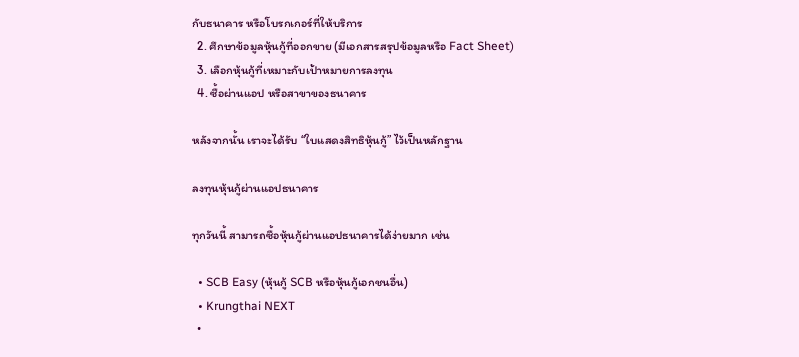กับธนาคาร หรือโบรกเกอร์ที่ให้บริการ
  2. ศึกษาข้อมูลหุ้นกู้ที่ออกขาย (มีเอกสารสรุปข้อมูลหรือ Fact Sheet)
  3. เลือกหุ้นกู้ที่เหมาะกับเป้าหมายการลงทุน
  4. ซื้อผ่านแอป หรือสาขาของธนาคาร

หลังจากนั้น เราจะได้รับ “ใบแสดงสิทธิหุ้นกู้” ไว้เป็นหลักฐาน

ลงทุนหุ้นกู้ผ่านแอปธนาคาร

ทุกวันนี้ สามารถซื้อหุ้นกู้ผ่านแอปธนาคารได้ง่ายมาก เช่น

  • SCB Easy (หุ้นกู้ SCB หรือหุ้นกู้เอกชนอื่น)
  • Krungthai NEXT
  •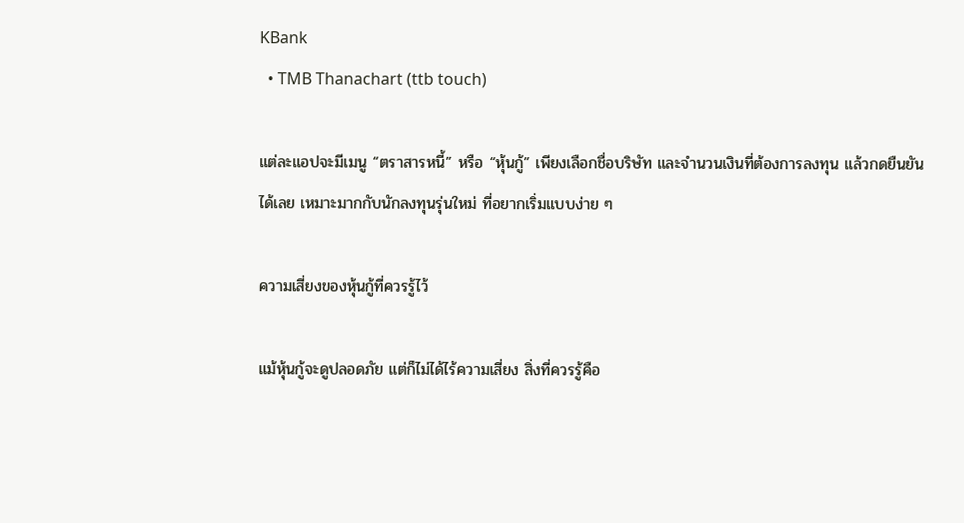KBank
  • TMB Thanachart (ttb touch)

แต่ละแอปจะมีเมนู “ตราสารหนี้” หรือ “หุ้นกู้” เพียงเลือกชื่อบริษัท และจำนวนเงินที่ต้องการลงทุน แล้วกดยืนยันได้เลย เหมาะมากกับนักลงทุนรุ่นใหม่ ที่อยากเริ่มแบบง่าย ๆ

ความเสี่ยงของหุ้นกู้ที่ควรรู้ไว้

แม้หุ้นกู้จะดูปลอดภัย แต่ก็ไม่ได้ไร้ความเสี่ยง สิ่งที่ควรรู้คือ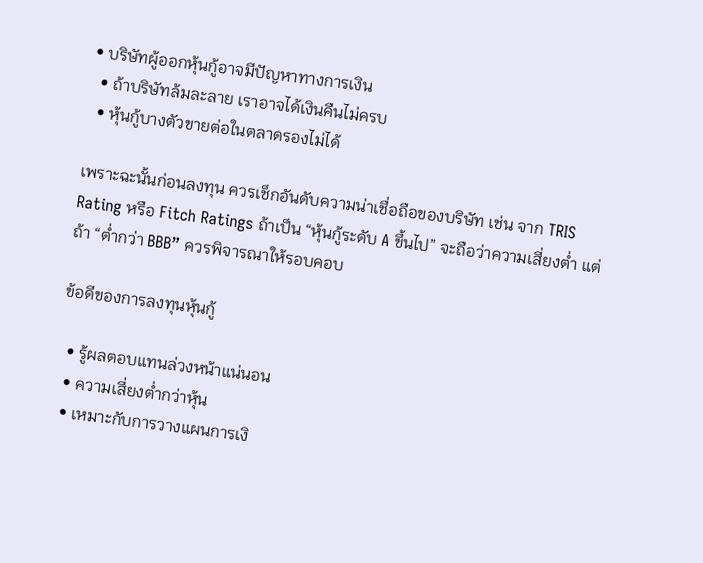• บริษัทผู้ออกหุ้นกู้อาจมีปัญหาทางการเงิน
  • ถ้าบริษัทล้มละลาย เราอาจได้เงินคืนไม่ครบ
  • หุ้นกู้บางตัวขายต่อในตลาดรองไม่ได้

เพราะฉะนั้นก่อนลงทุน ควรเช็กอันดับความน่าเชื่อถือของบริษัท เช่น จาก TRIS Rating หรือ Fitch Ratings ถ้าเป็น “หุ้นกู้ระดับ A ขึ้นไป” จะถือว่าความเสี่ยงต่ำ แต่ถ้า “ต่ำกว่า BBB” ควรพิจารณาให้รอบคอบ

ข้อดีของการลงทุนหุ้นกู้

  • รู้ผลตอบแทนล่วงหน้าแน่นอน
  • ความเสี่ยงต่ำกว่าหุ้น
  • เหมาะกับการวางแผนการเงิ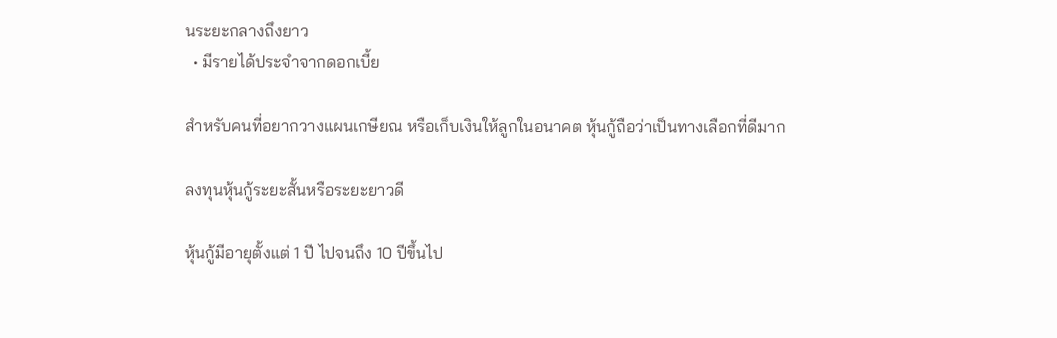นระยะกลางถึงยาว
  • มีรายได้ประจำจากดอกเบี้ย

สำหรับคนที่อยากวางแผนเกษียณ หรือเก็บเงินให้ลูกในอนาคต หุ้นกู้ถือว่าเป็นทางเลือกที่ดีมาก

ลงทุนหุ้นกู้ระยะสั้นหรือระยะยาวดี

หุ้นกู้มีอายุตั้งแต่ 1 ปี ไปจนถึง 10 ปีขึ้นไป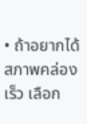• ถ้าอยากได้สภาพคล่องเร็ว เลือก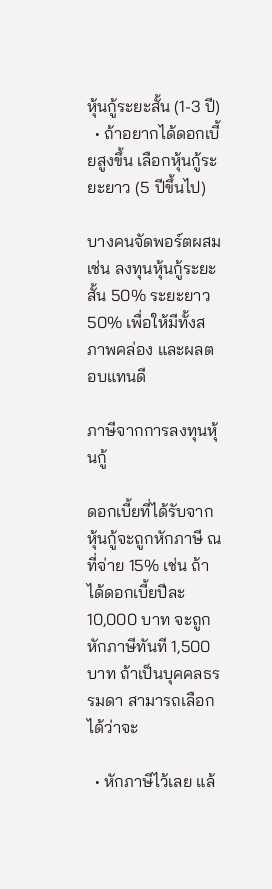หุ้นกู้ระยะสั้น (1-3 ปี)
  • ถ้าอยากได้ดอกเบี้ยสูงขึ้น เลือกหุ้นกู้ระยะยาว (5 ปีขึ้นไป)

บางคนจัดพอร์ตผสม เช่น ลงทุนหุ้นกู้ระยะสั้น 50% ระยะยาว 50% เพื่อให้มีทั้งสภาพคล่อง และผลตอบแทนดี

ภาษีจากการลงทุนหุ้นกู้

ดอกเบี้ยที่ได้รับจากหุ้นกู้จะถูกหักภาษี ณ ที่จ่าย 15% เช่น ถ้าได้ดอกเบี้ยปีละ 10,000 บาท จะถูกหักภาษีทันที 1,500 บาท ถ้าเป็นบุคคลธรรมดา สามารถเลือกได้ว่าจะ

  • หักภาษีไว้เลย แล้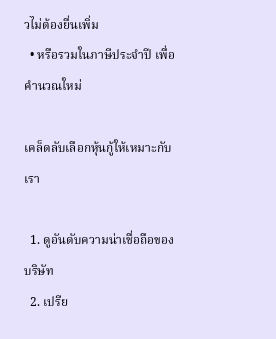วไม่ต้องยื่นเพิ่ม
  • หรือรวมในภาษีประจำปี เพื่อคำนวณใหม่

เคล็ดลับเลือกหุ้นกู้ให้เหมาะกับเรา

  1. ดูอันดับความน่าเชื่อถือของบริษัท
  2. เปรีย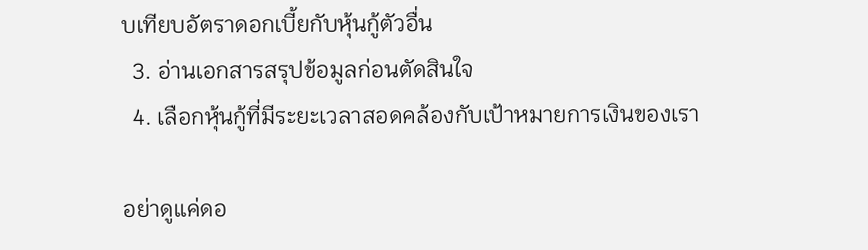บเทียบอัตราดอกเบี้ยกับหุ้นกู้ตัวอื่น
  3. อ่านเอกสารสรุปข้อมูลก่อนตัดสินใจ
  4. เลือกหุ้นกู้ที่มีระยะเวลาสอดคล้องกับเป้าหมายการเงินของเรา

อย่าดูแค่ดอ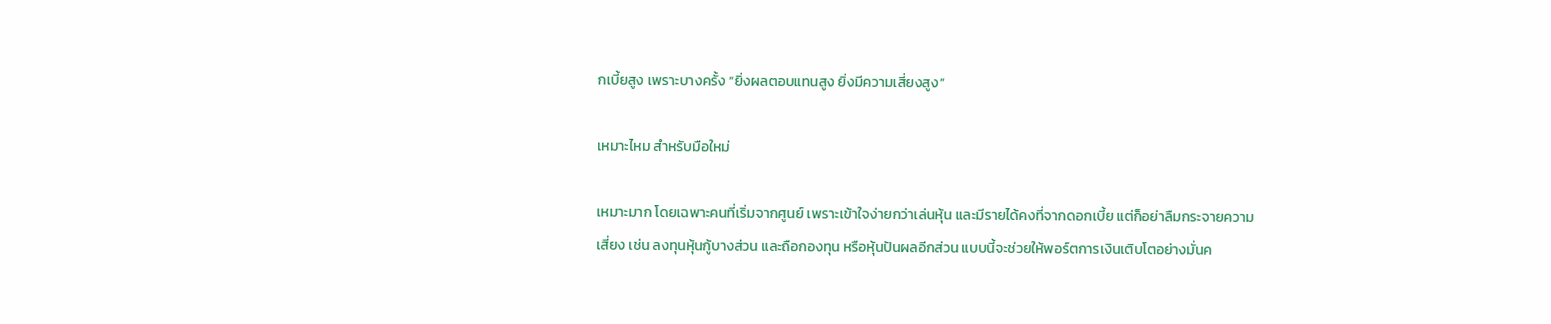กเบี้ยสูง เพราะบางครั้ง “ยิ่งผลตอบแทนสูง ยิ่งมีความเสี่ยงสูง”

เหมาะไหม สำหรับมือใหม่

เหมาะมาก โดยเฉพาะคนที่เริ่มจากศูนย์ เพราะเข้าใจง่ายกว่าเล่นหุ้น และมีรายได้คงที่จากดอกเบี้ย แต่ก็อย่าลืมกระจายความเสี่ยง เช่น ลงทุนหุ้นกู้บางส่วน และถือกองทุน หรือหุ้นปันผลอีกส่วน แบบนี้จะช่วยให้พอร์ตการเงินเติบโตอย่างมั่นค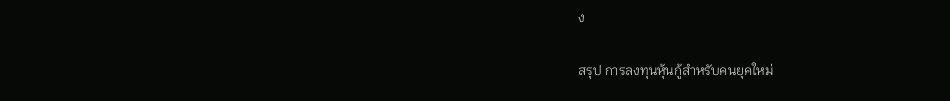ง

สรุป การลงทุนหุ้นกู้สำหรับคนยุคใหม่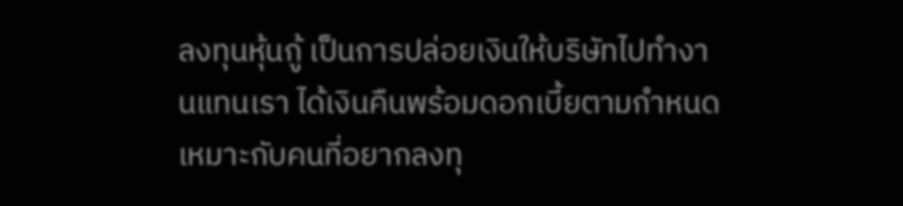ลงทุนหุ้นกู้ เป็นการปล่อยเงินให้บริษัทไปทำงานแทนเรา ได้เงินคืนพร้อมดอกเบี้ยตามกำหนด เหมาะกับคนที่อยากลงทุ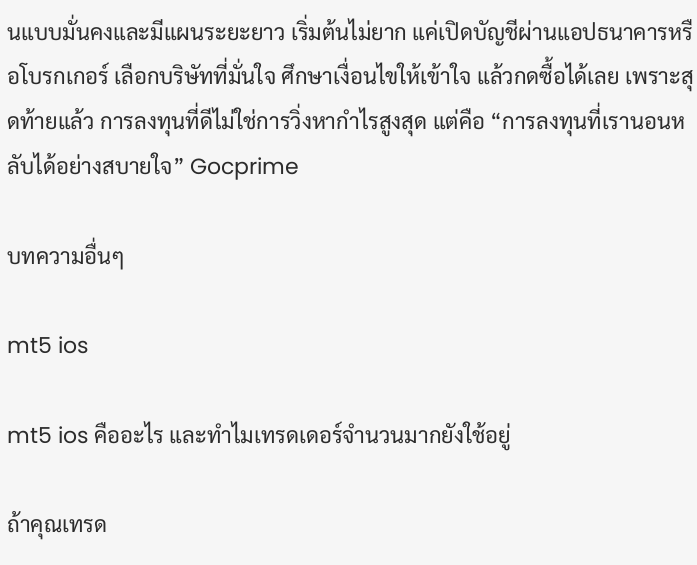นแบบมั่นคงและมีแผนระยะยาว เริ่มต้นไม่ยาก แค่เปิดบัญชีผ่านแอปธนาคารหรือโบรกเกอร์ เลือกบริษัทที่มั่นใจ ศึกษาเงื่อนไขให้เข้าใจ แล้วกดซื้อได้เลย เพราะสุดท้ายแล้ว การลงทุนที่ดีไม่ใช่การวิ่งหากำไรสูงสุด แต่คือ “การลงทุนที่เรานอนหลับได้อย่างสบายใจ” Gocprime

บทความอื่นๆ

mt5 ios

mt5 ios คืออะไร และทำไมเทรดเดอร์จำนวนมากยังใช้อยู่

ถ้าคุณเทรด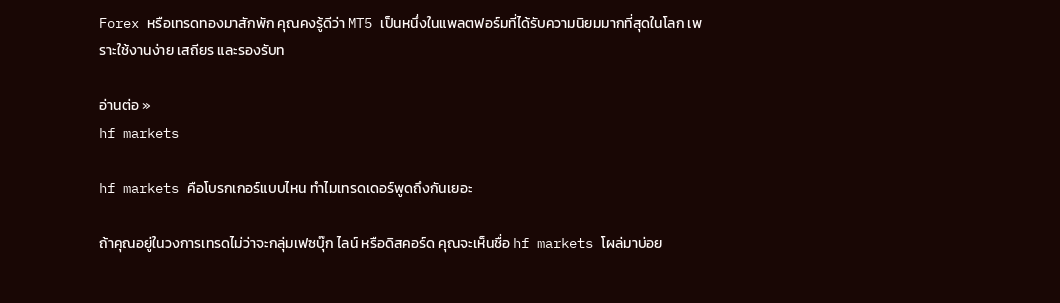Forex หรือเทรดทองมาสักพัก คุณคงรู้ดีว่า MT5 เป็นหนึ่งในแพลตฟอร์มที่ได้รับความนิยมมากที่สุดในโลก เพราะใช้งานง่าย เสถียร และรองรับท

อ่านต่อ »
hf markets

hf markets คือโบรกเกอร์แบบไหน ทำไมเทรดเดอร์พูดถึงกันเยอะ

ถ้าคุณอยู่ในวงการเทรดไม่ว่าจะกลุ่มเฟซบุ๊ก ไลน์ หรือดิสคอร์ด คุณจะเห็นชื่อ hf markets โผล่มาบ่อย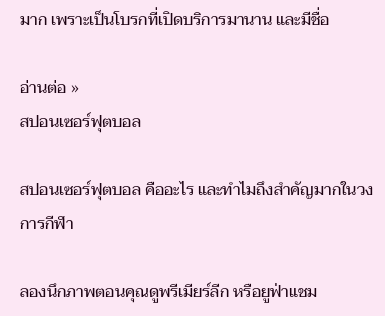มาก เพราะเป็นโบรกที่เปิดบริการมานาน และมีชื่อ

อ่านต่อ »
สปอนเซอร์ฟุตบอล

สปอนเซอร์ฟุตบอล คืออะไร และทำไมถึงสำคัญมากในวงการกีฬา

ลองนึกภาพตอนคุณดูพรีเมียร์ลีก หรือยูฟ่าแชม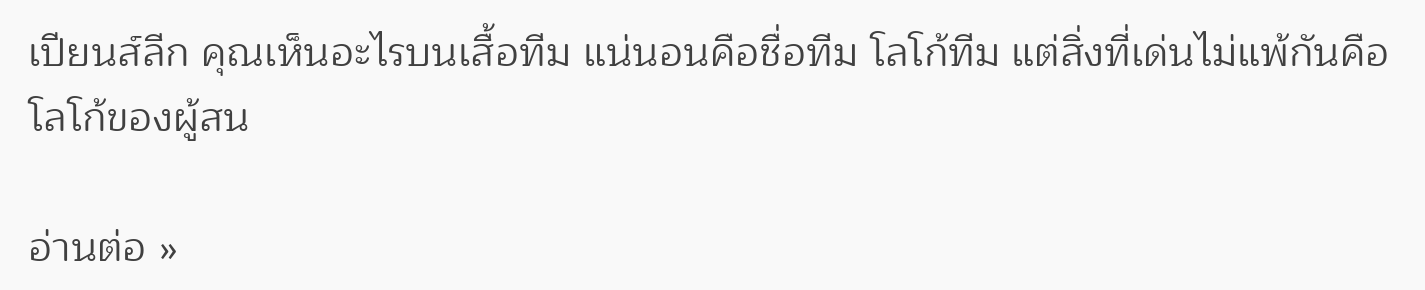เปียนส์ลีก คุณเห็นอะไรบนเสื้อทีม แน่นอนคือชื่อทีม โลโก้ทีม แต่สิ่งที่เด่นไม่แพ้กันคือโลโก้ของผู้สน

อ่านต่อ »